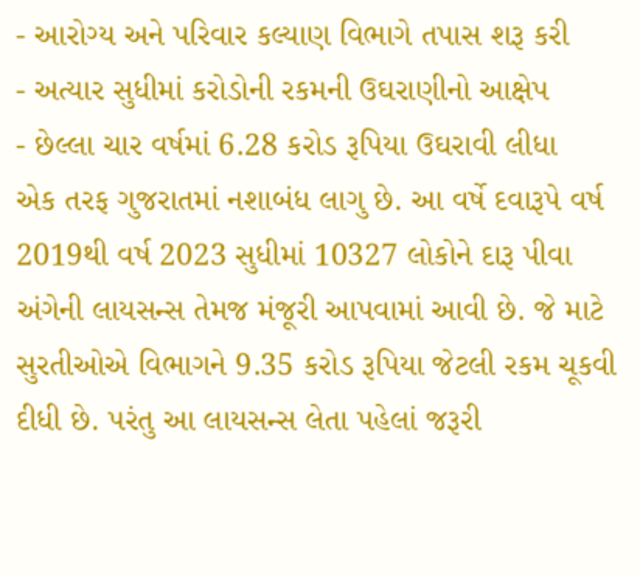- આરોગ્ય અને પરિવાર કલ્યાણ વિભાગે તપાસ શરૂ કરી
- અત્યાર સુધીમાં કરોડોની રકમની ઉઘરાણીનો આક્ષેપ
- છેલ્લા ચાર વર્ષમાં 6.28 કરોડ રૂપિયા ઉઘરાવી લીધા
એક તરફ ગુજરાતમાં નશાબંધ લાગુ છે. આ વર્ષે દવારૂપે વર્ષ 2019થી વર્ષ 2023 સુધીમાં 10327 લોકોને દારૂ પીવા અંગેની લાયસન્સ તેમજ મંજૂરી આપવામાં આવી છે. જે માટે સુરતીઓએ વિભાગને 9.35 કરોડ રૂપિયા જેટલી રકમ ચૂકવી દીધી છે. પરંતુ આ લાયસન્સ લેતા પહેલાં જરૂરી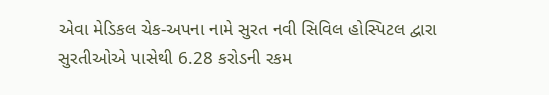એવા મેડિકલ ચેક-અપના નામે સુરત નવી સિવિલ હોસ્પિટલ દ્વારા સુરતીઓએ પાસેથી 6.28 કરોડની રકમ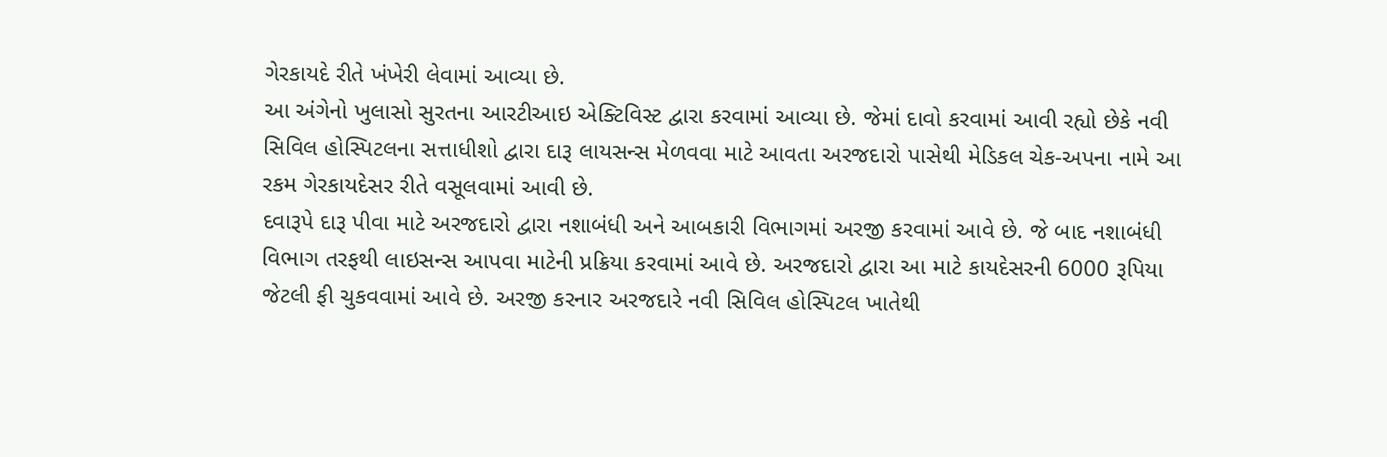ગેરકાયદે રીતે ખંખેરી લેવામાં આવ્યા છે.
આ અંગેનો ખુલાસો સુરતના આરટીઆઇ એક્ટિવિસ્ટ દ્વારા કરવામાં આવ્યા છે. જેમાં દાવો કરવામાં આવી રહ્યો છેકે નવી સિવિલ હોસ્પિટલના સત્તાધીશો દ્વારા દારૂ લાયસન્સ મેળવવા માટે આવતા અરજદારો પાસેથી મેડિકલ ચેક-અપના નામે આ રકમ ગેરકાયદેસર રીતે વસૂલવામાં આવી છે.
દવારૂપે દારૂ પીવા માટે અરજદારો દ્વારા નશાબંધી અને આબકારી વિભાગમાં અરજી કરવામાં આવે છે. જે બાદ નશાબંધી વિભાગ તરફથી લાઇસન્સ આપવા માટેની પ્રક્રિયા કરવામાં આવે છે. અરજદારો દ્વારા આ માટે કાયદેસરની 6000 રૂપિયા જેટલી ફી ચુકવવામાં આવે છે. અરજી કરનાર અરજદારે નવી સિવિલ હોસ્પિટલ ખાતેથી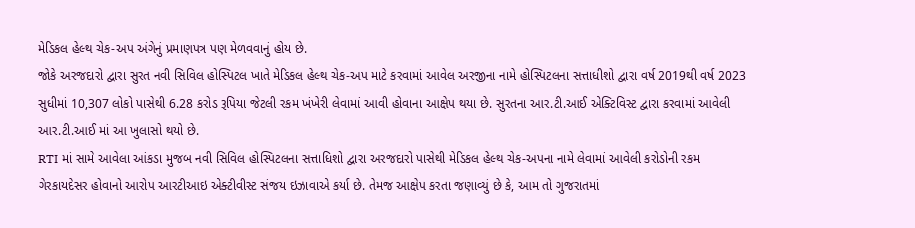મેડિકલ હેલ્થ ચેક-અપ અંગેનું પ્રમાણપત્ર પણ મેળવવાનું હોય છે.
જોકે અરજદારો દ્વારા સુરત નવી સિવિલ હોસ્પિટલ ખાતે મેડિકલ હેલ્થ ચેક-અપ માટે કરવામાં આવેલ અરજીના નામે હોસ્પિટલના સત્તાધીશો દ્વારા વર્ષ 2019થી વર્ષ 2023 સુધીમાં 10,307 લોકો પાસેથી 6.28 કરોડ રૂપિયા જેટલી રકમ ખંખેરી લેવામાં આવી હોવાના આક્ષેપ થયા છે. સુરતના આર.ટી.આઈ એક્ટિવિસ્ટ દ્વારા કરવામાં આવેલી આર.ટી.આઈ માં આ ખુલાસો થયો છે.
RTI માં સામે આવેલા આંકડા મુજબ નવી સિવિલ હોસ્પિટલના સત્તાધિશો દ્વારા અરજદારો પાસેથી મેડિકલ હેલ્થ ચેક-અપના નામે લેવામાં આવેલી કરોડોની રકમ ગેરકાયદેસર હોવાનો આરોપ આરટીઆઇ એક્ટીવીસ્ટ સંજય ઇઝાવાએ કર્યા છે. તેમજ આક્ષેપ કરતા જણાવ્યું છે કે, આમ તો ગુજરાતમાં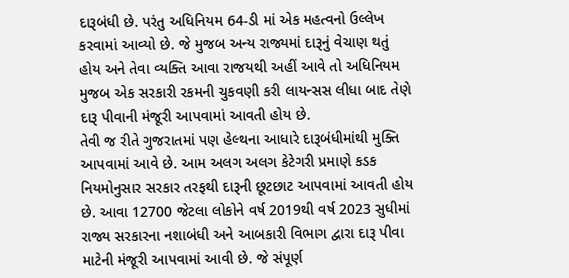દારૂબંધી છે. પરંતુ અધિનિયમ 64-ડી માં એક મહત્વનો ઉલ્લેખ કરવામાં આવ્યો છે. જે મુજબ અન્ય રાજ્યમાં દારૂનું વેચાણ થતું હોય અને તેવા વ્યક્તિ આવા રાજયથી અહીં આવે તો અધિનિયમ મુજબ એક સરકારી રકમની ચુકવણી કરી લાયન્સસ લીધા બાદ તેણે દારૂ પીવાની મંજૂરી આપવામાં આવતી હોય છે.
તેવી જ રીતે ગુજરાતમાં પણ હેલ્થના આધારે દારૂબંધીમાંથી મુક્તિ આપવામાં આવે છે. આમ અલગ અલગ કેટેગરી પ્રમાણે કડક નિયમોનુસાર સરકાર તરફથી દારૂની છૂટછાટ આપવામાં આવતી હોય છે. આવા 12700 જેટલા લોકોને વર્ષ 2019થી વર્ષ 2023 સુધીમાં રાજ્ય સરકારના નશાબંધી અને આબકારી વિભાગ દ્વારા દારૂ પીવા માટેની મંજૂરી આપવામાં આવી છે. જે સંપૂર્ણ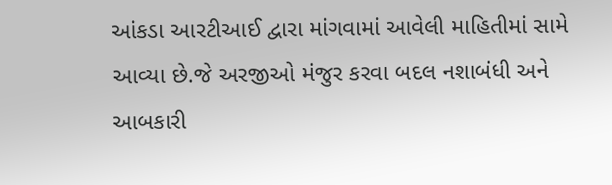આંકડા આરટીઆઈ દ્વારા માંગવામાં આવેલી માહિતીમાં સામે આવ્યા છે.જે અરજીઓ મંજુર કરવા બદલ નશાબંધી અને આબકારી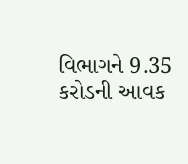વિભાગને 9.35 કરોડની આવક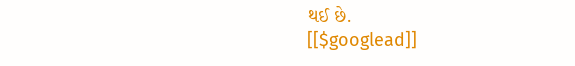થઈ છે.
[[$googlead]]